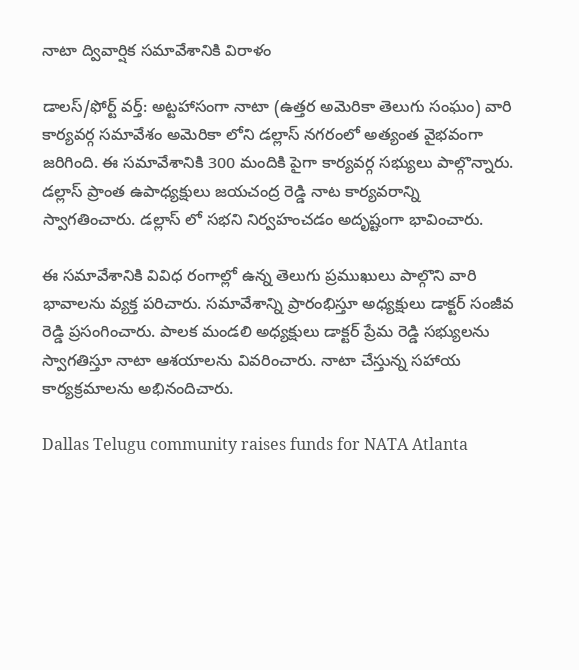నాటా ద్వివార్షిక సమావేశానికి విరాళం

డాలస్/ఫోర్ట్ వర్త్: అట్టహాసంగా నాటా (ఉత్తర అమెరికా తెలుగు సంఘం) వారి కార్యవర్గ సమావేశం అమెరికా లోని డల్లాస్ నగరంలో అత్యంత వైభవంగా జరిగింది. ఈ సమావేశానికి 300 మందికి పైగా కార్యవర్గ సభ్యులు పాల్గొన్నారు. డల్లాస్ ప్రాంత ఉపాధ్యక్షులు జయచంద్ర రెడ్డి నాట కార్యవరాన్ని స్వాగతించారు. డల్లాస్ లో సభని నిర్వహంచడం అదృష్టంగా భావించారు.

ఈ సమావేశానికి వివిధ రంగాల్లో ఉన్న తెలుగు ప్రముఖులు పాల్గొని వారి భావాలను వ్యక్త పరిచారు. సమావేశాన్ని ప్రారంభిస్తూ అధ్యక్షులు డాక్టర్ సంజీవ రెడ్డి ప్రసంగించారు. పాలక మండలి అధ్యక్షులు డాక్టర్ ప్రేమ రెడ్డి సభ్యులను స్వాగతిస్తూ నాటా ఆశయాలను వివరించారు. నాటా చేస్తున్న సహాయ కార్యక్రమాలను అభినందిచారు.

Dallas Telugu community raises funds for NATA Atlanta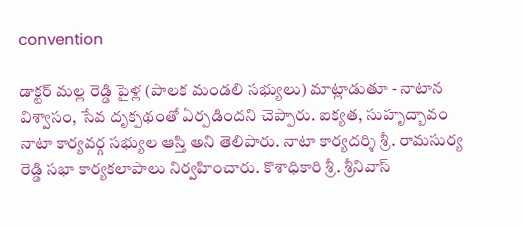convention

డాక్టర్ మల్ల రెడ్డి పైళ్ల (పాలక మండలి సభ్యులు) మాట్లాడుతూ - నాటాన విశ్వాసం, సేవ దృక్పథంతో ఏర్పడిందని చెప్పారు. ఐక్యత, సుహృద్బావం నాటా కార్యవర్గ సభ్యుల ఆస్తి అని తెలిపారు. నాటా కార్యదర్శి శ్రీ. రామసుర్య రెడ్డి సభా కార్యకలాపాలు నిర్వహించారు. కొశాధికారి శ్రీ. శ్రీనివాస్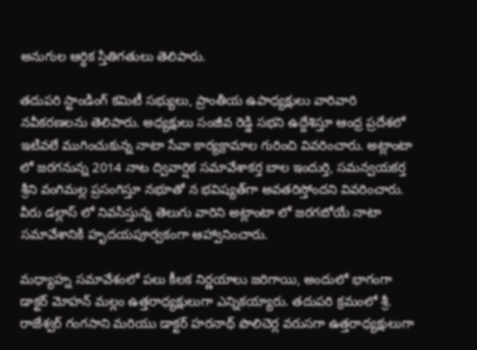అనుగుల ఆర్ధిక స్తితిగతులు తెలిపారు.

తదుపరి స్టాండింగ్ కమిటీ సభ్యులు, ప్రాంతీయ ఉపాధ్యక్షులు వారివారి నవీకరణలను తెలిపారు. అధ్యక్షులు సంజీవ రెడ్డి సభని ఉద్దేశిస్తూ ఆంధ్ర ప్రదేశలో ఇటివలే ముగించుకున్న నాటా సేవా కార్యక్రామాల గురించి వివరించారు. అట్లాంటా లో జరగనున్న 2014 నాట ద్వివార్షిక సమావేశాకర్త బాల ఇందుర్తి, సమన్వయకర్త శ్రీని వంగిమల్ల ప్రసంగిస్తూ నభూతో న భవిష్యత్‌గా అవతరిస్తోందని వివరించారు. వీరు డల్లాస్ లో నివసిస్తున్న తెలుగు వారిని అట్లాంటా లో జరగబోయే నాటా సమావేశానికి హృదయపూర్వకంగా ఆహ్వానించారు.

మధ్యాహ్న సమావేశంలో పలు కీలక నిర్ణయాలు జరిగాయి, అందులో భాగంగా డాక్టర్ మోహన్ మల్లం ఉత్తరాధ్యక్షులుగా ఎన్నికయ్యారు. తదుపరి క్రమంలో శ్రీ. రాజేశ్వర్ గంగసాని మరియు డాక్టర్ హరనాథ్ పొలిచెర్ల వరుసగా ఉత్తరాధ్యక్షులుగా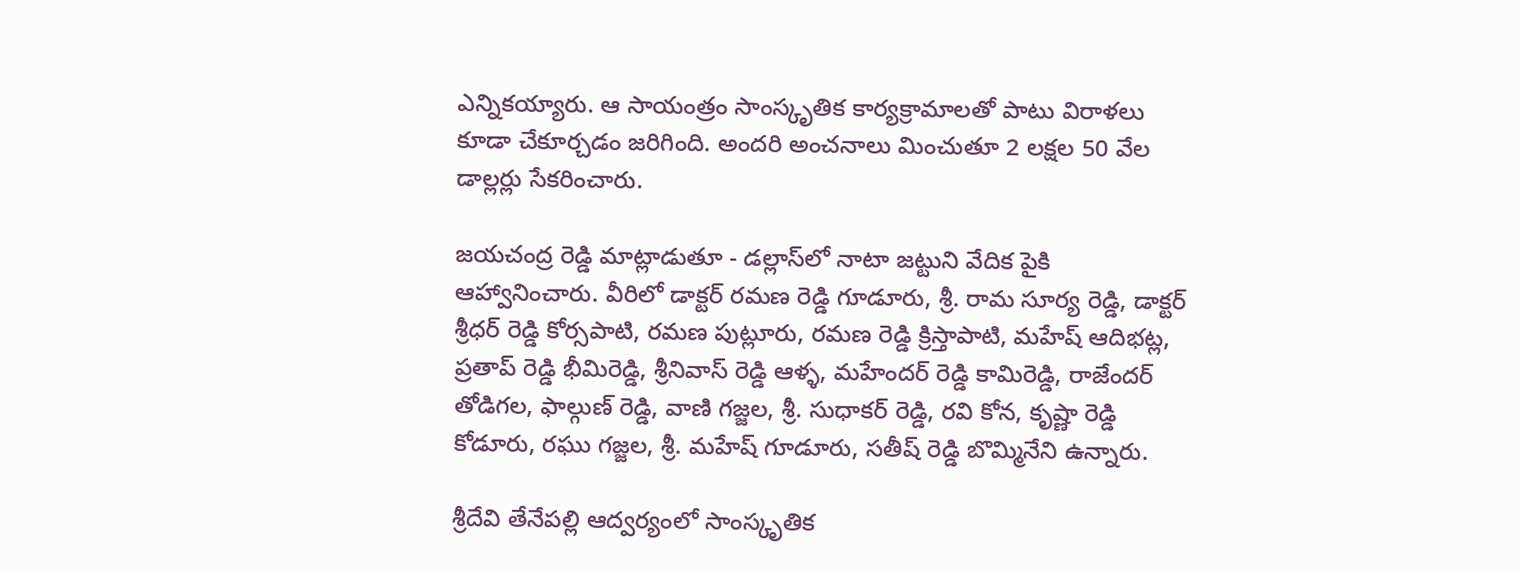ఎన్నికయ్యారు. ఆ సాయంత్రం సాంస్కృతిక కార్యక్రామాలతో పాటు విరాళలు కూడా చేకూర్చడం జరిగింది. అందరి అంచనాలు మించుతూ 2 లక్షల 50 వేల డాల్లర్లు సేకరించారు.

జయచంద్ర రెడ్డి మాట్లాడుతూ - డల్లాస్‌లో నాటా జట్టుని వేదిక పైకి ఆహ్వానించారు. వీరిలో డాక్టర్ రమణ రెడ్డి గూడూరు, శ్రీ. రామ సూర్య రెడ్డి, డాక్టర్ శ్రీధర్ రెడ్డి కోర్సపాటి, రమణ పుట్లూరు, రమణ రెడ్డి క్రిస్తాపాటి, మహేష్ ఆదిభట్ల, ప్రతాప్ రెడ్డి భీమిరెడ్డి, శ్రీనివాస్ రెడ్డి ఆళ్ళ, మహేందర్ రెడ్డి కామిరెడ్డి, రాజేందర్ తోడిగల, ఫాల్గుణ్ రెడ్డి, వాణి గజ్జల, శ్రీ. సుధాకర్ రెడ్డి, రవి కోన, కృష్ణా రెడ్డి కోడూరు, రఘు గజ్జల, శ్రీ. మహేష్ గూడూరు, సతీష్ రెడ్డి బొమ్మినేని ఉన్నారు.

శ్రీదేవి తేనేపల్లి ఆద్వర్యంలో సాంస్కృతిక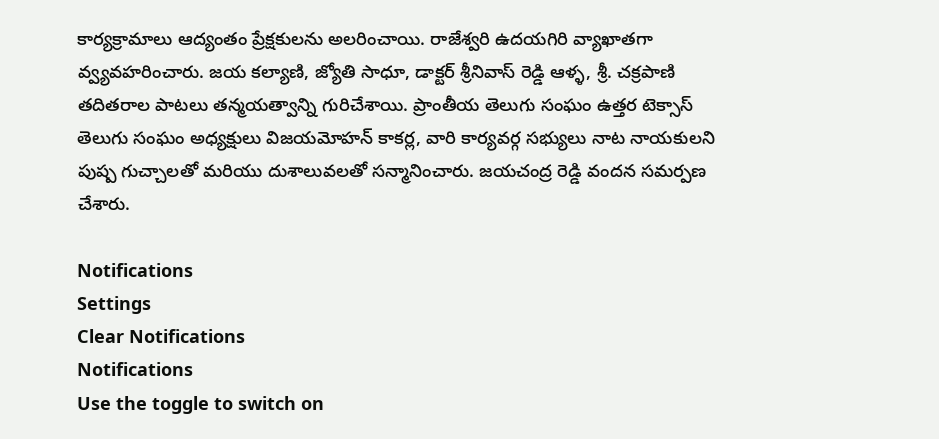కార్యక్రామాలు ఆద్యంతం ప్రేక్షకులను అలరించాయి. రాజేశ్వరి ఉదయగిరి వ్యాఖాతగా వ్వ్యవహరించారు. జయ కల్యాణి, జ్యోతి సాధూ, డాక్టర్ శ్రీనివాస్ రెడ్డి ఆళ్ళ, శ్రీ. చక్రపాణి తదితరాల పాటలు తన్మయత్వాన్ని గురిచేశాయి. ప్రాంతీయ తెలుగు సంఘం ఉత్తర టెక్సాస్ తెలుగు సంఘం అధ్యక్షులు విజయమోహన్ కాకర్ల, వారి కార్యవర్గ సభ్యులు నాట నాయకులని పుష్ప గుచ్చాలతో మరియు దుశాలువలతో సన్మానించారు. జయచంద్ర రెడ్డి వందన సమర్పణ చేశారు.

Notifications
Settings
Clear Notifications
Notifications
Use the toggle to switch on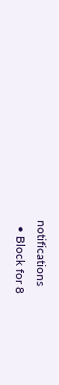notifications
  • Block for 8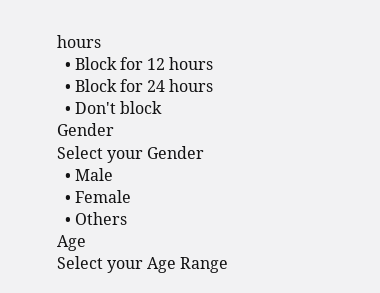hours
  • Block for 12 hours
  • Block for 24 hours
  • Don't block
Gender
Select your Gender
  • Male
  • Female
  • Others
Age
Select your Age Range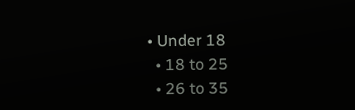• Under 18
  • 18 to 25
  • 26 to 35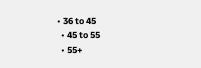• 36 to 45
  • 45 to 55
  • 55+